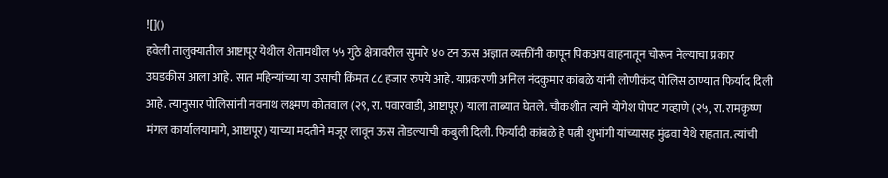![]()
हवेली तालुक्यातील आष्टापूर येथील शेतामधील ५५ गुंठे क्षेत्रावरील सुमारे ४० टन ऊस अज्ञात व्यक्तींनी कापून पिकअप वाहनातून चोरून नेल्याचा प्रकार उघडकीस आला आहे. सात महिन्यांच्या या उसाची किंमत ८८ हजार रुपये आहे. याप्रकरणी अनिल नंदकुमार कांबळे यांनी लोणीकंद पोलिस ठाण्यात फिर्याद दिली आहे. त्यानुसार पोलिसांनी नवनाथ लक्ष्मण कोतवाल (२९, रा. पवारवाडी, आष्टापूर) याला ताब्यात घेतले. चौकशीत त्याने योगेश पोपट गव्हाणे (२५, रा. रामकृष्ण मंगल कार्यालयामागे, आष्टापूर) याच्या मदतीने मजूर लावून ऊस तोडल्याची कबुली दिली. फिर्यादी कांबळे हे पत्नी शुभांगी यांच्यासह मुंढवा येथे राहतात. त्यांची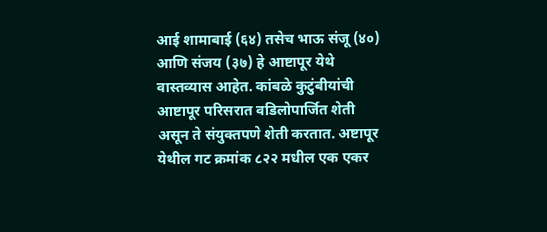आई शामाबाई (६४) तसेच भाऊ संजू (४०) आणि संजय (३७) हे आष्टापूर येथे वास्तव्यास आहेत. कांबळे कुटुंबीयांची आष्टापूर परिसरात वडिलोपार्जित शेती असून ते संयुक्तपणे शेती करतात. अष्टापूर येथील गट क्रमांक ८२२ मधील एक एकर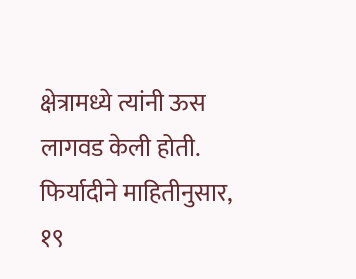क्षेत्रामध्ये त्यांनी ऊस लागवड केली होती. फिर्यादीने माहितीनुसार, १९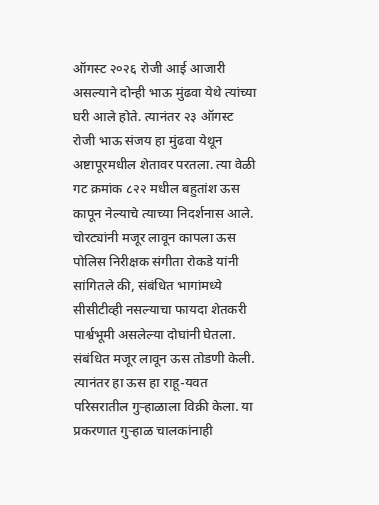ऑगस्ट २०२६ रोजी आई आजारी असल्याने दोन्ही भाऊ मुंढवा येथे त्यांच्या घरी आले होते. त्यानंतर २३ ऑगस्ट रोजी भाऊ संजय हा मुंढवा येथून अष्टापूरमधील शेतावर परतला. त्या वेळी गट क्रमांक ८२२ मधील बहुतांश ऊस कापून नेल्याचे त्याच्या निदर्शनास आले. चोरट्यांनी मजूर लावून कापला ऊस पोलिस निरीक्षक संगीता रोकडे यांनी सांगितले की, संबंधित भागांमध्ये सीसीटीव्ही नसल्याचा फायदा शेतकरी पार्श्वभूमी असलेल्या दोघांनी घेतला. संबंधित मजूर लावून ऊस तोडणी केली. त्यानंतर हा ऊस हा राहू-यवत परिसरातील गुऱ्हाळाला विक्री केला. या प्रकरणात गुऱ्हाळ चालकांनाही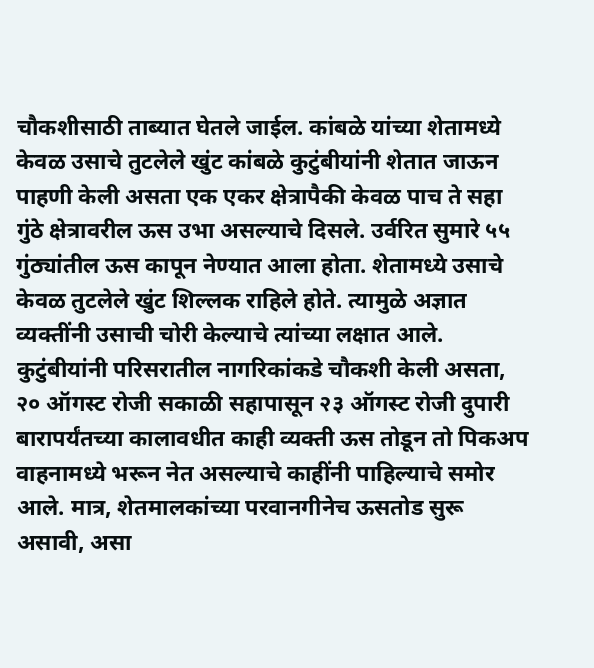चौकशीसाठी ताब्यात घेतले जाईल. कांबळे यांच्या शेतामध्ये केवळ उसाचे तुटलेले खुंट कांबळे कुटुंबीयांनी शेतात जाऊन पाहणी केली असता एक एकर क्षेत्रापैकी केवळ पाच ते सहा गुंठे क्षेत्रावरील ऊस उभा असल्याचे दिसले. उर्वरित सुमारे ५५ गुंठ्यांतील ऊस कापून नेण्यात आला होता. शेतामध्ये उसाचे केवळ तुटलेले खुंट शिल्लक राहिले होते. त्यामुळे अज्ञात व्यक्तींनी उसाची चोरी केल्याचे त्यांच्या लक्षात आले. कुटुंबीयांनी परिसरातील नागरिकांकडे चौकशी केली असता, २० ऑगस्ट रोजी सकाळी सहापासून २३ ऑगस्ट रोजी दुपारी बारापर्यंतच्या कालावधीत काही व्यक्ती ऊस तोडून तो पिकअप वाहनामध्ये भरून नेत असल्याचे काहींनी पाहिल्याचे समोर आले. मात्र, शेतमालकांच्या परवानगीनेच ऊसतोड सुरू असावी, असा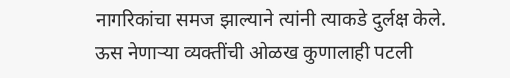नागरिकांचा समज झाल्याने त्यांनी त्याकडे दुर्लक्ष केले. ऊस नेणाऱ्या व्यक्तींची ओळख कुणालाही पटली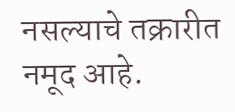नसल्याचे तक्रारीत नमूद आहे.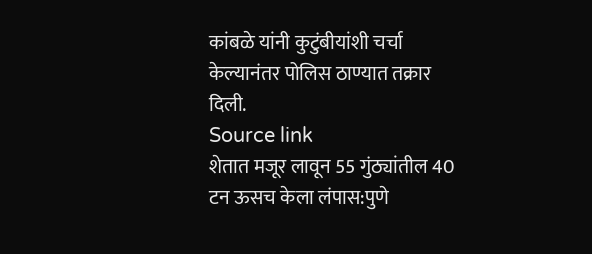कांबळे यांनी कुटुंबीयांशी चर्चा केल्यानंतर पोलिस ठाण्यात तक्रार दिली.
Source link
शेतात मजूर लावून 55 गुंठ्यांतील 40 टन ऊसच केला लंपास:पुणे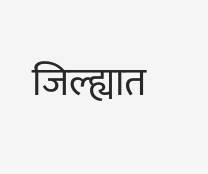जिल्ह्यात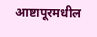आष्टापूरमधील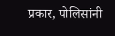प्रकार, पोलिसांनी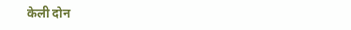केली दोन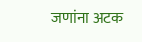जणांना अटक